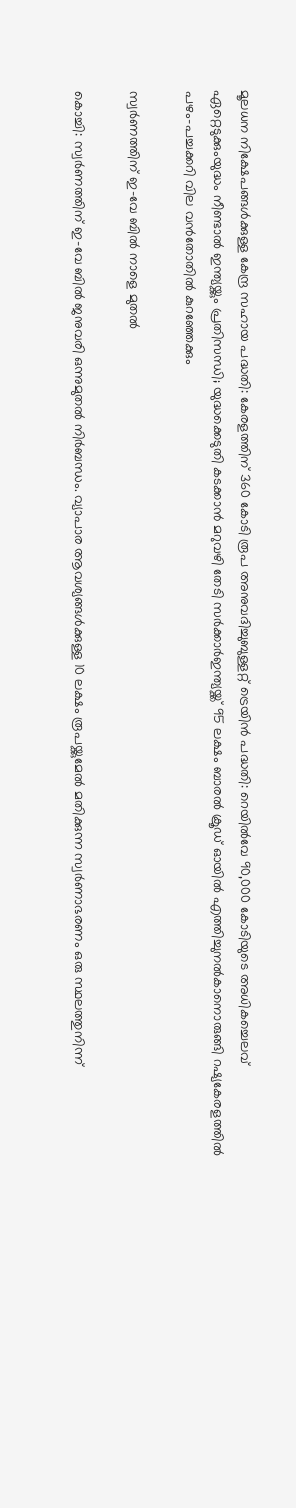മൂലധന നിക്ഷേപങ്ങള്‍ക്കുള്ള കേന്ദ്ര സഹായ പദ്ധതി: കേരളത്തിന് 360 കോടി രൂപ അനുവദിച്ചുബുള്ളറ്റ് ട്രെയിന്‍ പദ്ധതി: റെയില്‍വേ 90,000 കോടിയുടെ അധികച്ചെലവ് ഏറ്റെടുക്കുംയുദ്ധം നീണ്ടാൽ ഇന്ത്യയ്ക്കും പ്രതിസന്ധി; യുദ്ധക്കെടുതി കടക്കാൻ മറുവഴി തേടി സർക്കാർഇന്ത്യയ്ക്ക് 95 ലക്ഷം ബാരൽ ക്രൂഡ് ഓയിൽ എത്തിച്ചുനൽകാനൊരുങ്ങി റഷ്യകേരളത്തില്‍ പഴം-പച്ചക്കറി വില വന്‍തോതില്‍ കുറഞ്ഞേക്കും

സ്വർണത്തിന് ഇ-വേ ബിൽ നാളെ മുതൽ

കൊച്ചി: സ്വർണത്തിന് ഇ-വേ ബിൽ ജനുവരി ഒന്നുമുതൽ നിർബന്ധം. വ്യാപാര ആവശ്യങ്ങൾക്കുള്ള 10 ലക്ഷം രൂപയ്ക്കുമേൽ മതിക്കുന്ന സ്വർണാഭരണം ഒരു സ്ഥലത്തുനിന്ന്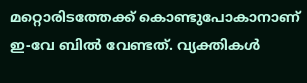മറ്റൊരിടത്തേക്ക് കൊണ്ടുപോകാനാണ് ഇ-വേ ബിൽ വേണ്ടത്. വ്യക്തികൾ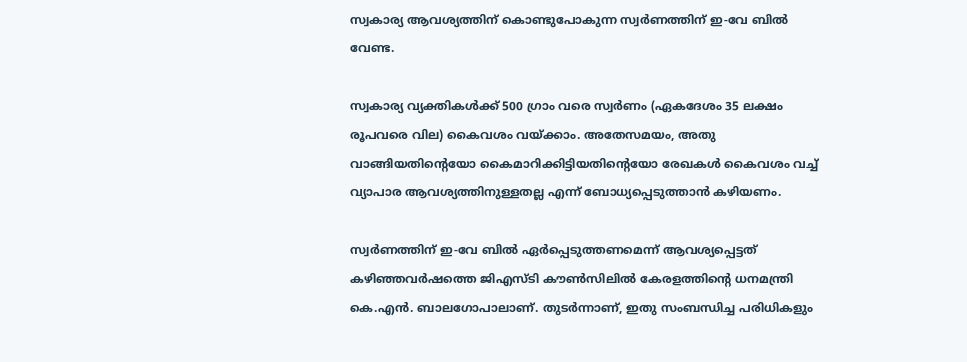സ്വകാര്യ ആവശ്യത്തിന് കൊണ്ടുപോകുന്ന സ്വർണത്തിന് ഇ-വേ ബിൽ വേണ്ട.

സ്വകാര്യ വ്യക്തികൾക്ക് 500 ഗ്രാം വരെ സ്വർണം (ഏകദേശം 35 ലക്ഷം രൂപവരെ വില) കൈവശം വയ്ക്കാം. അതേസമയം, അതു വാങ്ങിയതിന്റെയോ കൈമാറിക്കിട്ടിയതിന്റെയോ രേഖകൾ കൈവശം വച്ച് വ്യാപാര ആവശ്യത്തിനുള്ളതല്ല എന്ന് ബോധ്യപ്പെടുത്താൻ കഴിയണം.

സ്വർണത്തിന് ഇ-വേ ബിൽ ഏർപ്പെടുത്തണമെന്ന് ആവശ്യപ്പെട്ടത് കഴിഞ്ഞവർഷത്തെ ജിഎസ്ടി കൗൺസിലിൽ കേരളത്തിന്റെ ധനമന്ത്രി കെ.എൻ. ബാലഗോപാലാണ്. തുടർന്നാണ്, ഇതു സംബന്ധിച്ച പരിധികളും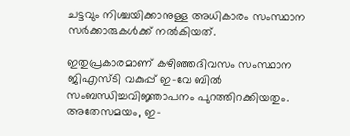ചട്ടവും നിശ്ചയിക്കാനുള്ള അധികാരം സംസ്ഥാന സർക്കാരുകൾക്ക് നൽകിയത്.

ഇതുപ്രകാരമാണ് കഴിഞ്ഞദിവസം സംസ്ഥാന ജിഎസ്ടി വകുപ്പ് ഇ-വേ ബിൽ സംബന്ധിച്ചവിജ്ഞാപനം പുറത്തിറക്കിയതും. അതേസമയം, ഇ-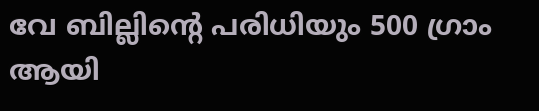വേ ബില്ലിന്റെ പരിധിയും 500 ഗ്രാം ആയി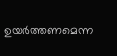ഉയർത്തണമെന്ന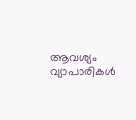ആവശ്യം വ്യാപാരികൾ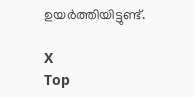ഉയർത്തിയിട്ടുണ്ട്.

X
Top